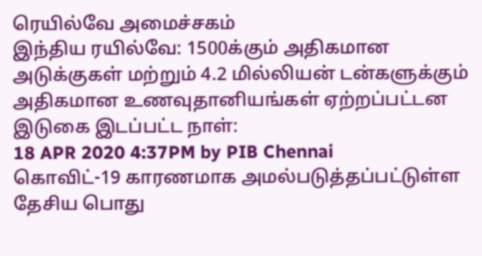ரெயில்வே அமைச்சகம்
இந்திய ரயில்வே: 1500க்கும் அதிகமான அடுக்குகள் மற்றும் 4.2 மில்லியன் டன்களுக்கும் அதிகமான உணவுதானியங்கள் ஏற்றப்பட்டன
இடுகை இடப்பட்ட நாள்:
18 APR 2020 4:37PM by PIB Chennai
கொவிட்-19 காரணமாக அமல்படுத்தப்பட்டுள்ள தேசிய பொது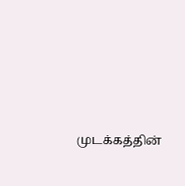முடக்கத்தின்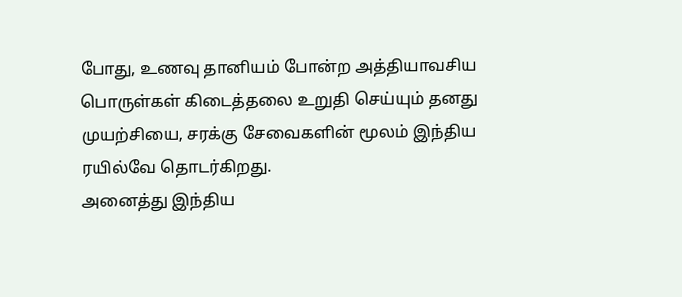போது, உணவு தானியம் போன்ற அத்தியாவசிய பொருள்கள் கிடைத்தலை உறுதி செய்யும் தனது முயற்சியை, சரக்கு சேவைகளின் மூலம் இந்திய ரயில்வே தொடர்கிறது.
அனைத்து இந்திய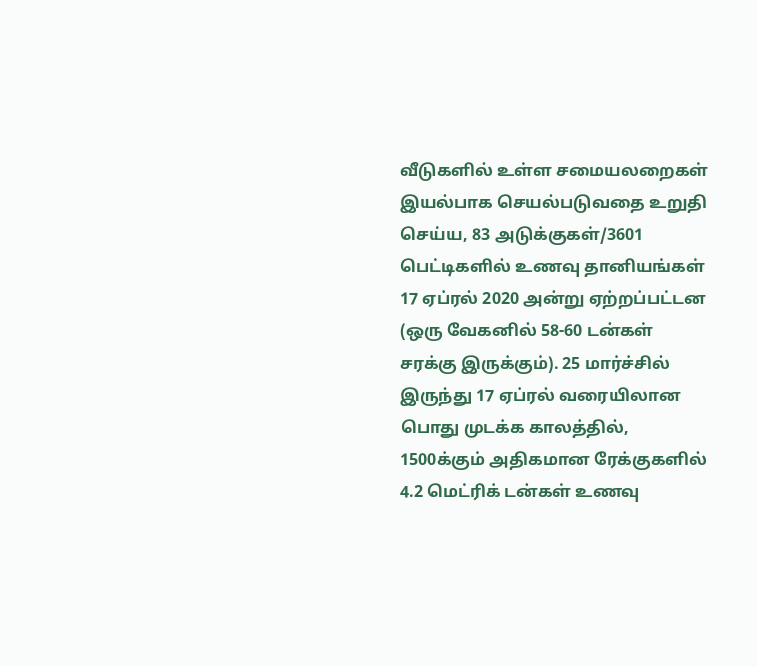வீடுகளில் உள்ள சமையலறைகள் இயல்பாக செயல்படுவதை உறுதி செய்ய, 83 அடுக்குகள்/3601 பெட்டிகளில் உணவு தானியங்கள் 17 ஏப்ரல் 2020 அன்று ஏற்றப்பட்டன (ஒரு வேகனில் 58-60 டன்கள் சரக்கு இருக்கும்). 25 மார்ச்சில் இருந்து 17 ஏப்ரல் வரையிலான பொது முடக்க காலத்தில், 1500க்கும் அதிகமான ரேக்குகளில் 4.2 மெட்ரிக் டன்கள் உணவு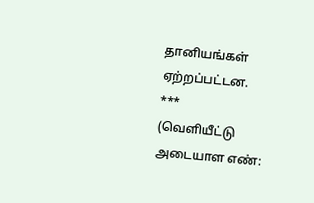தானியங்கள் ஏற்றப்பட்டன.
***
(வெளியீட்டு அடையாள எண்: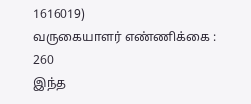1616019)
வருகையாளர் எண்ணிக்கை : 260
இந்த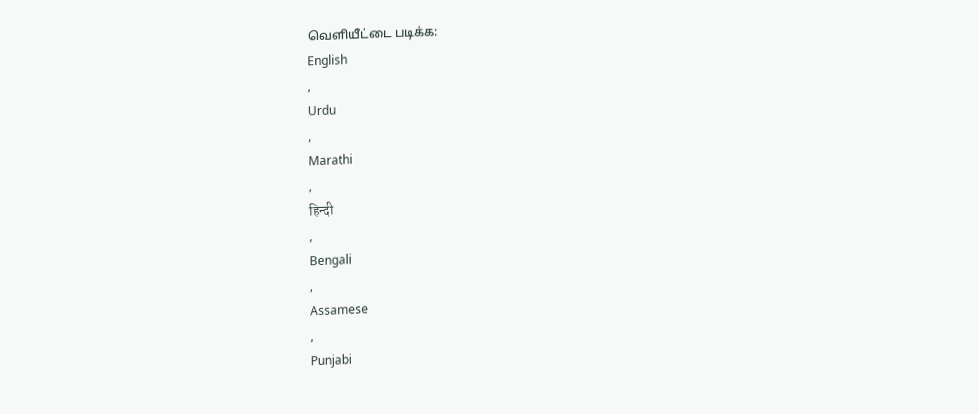வெளியீட்டை படிக்க:
English
,
Urdu
,
Marathi
,
हिन्दी
,
Bengali
,
Assamese
,
Punjabi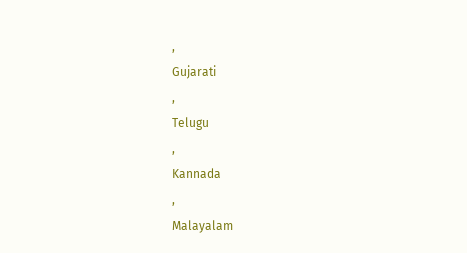,
Gujarati
,
Telugu
,
Kannada
,
Malayalam